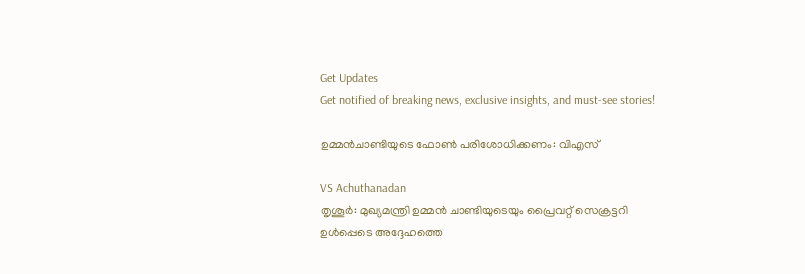Get Updates
Get notified of breaking news, exclusive insights, and must-see stories!

ഉമ്മന്‍ചാണ്ടിയുടെ ഫോണ്‍ പരിശോധിക്കണം: വിഎസ്

VS Achuthanadan
തൃശൂര്‍: മുഖ്യമന്ത്രി ഉമ്മന്‍ ചാണ്ടിയുടെയും പ്രൈവറ്റ് സെക്രട്ടറി ഉള്‍പ്പെടെ അദ്ദേഹത്തെ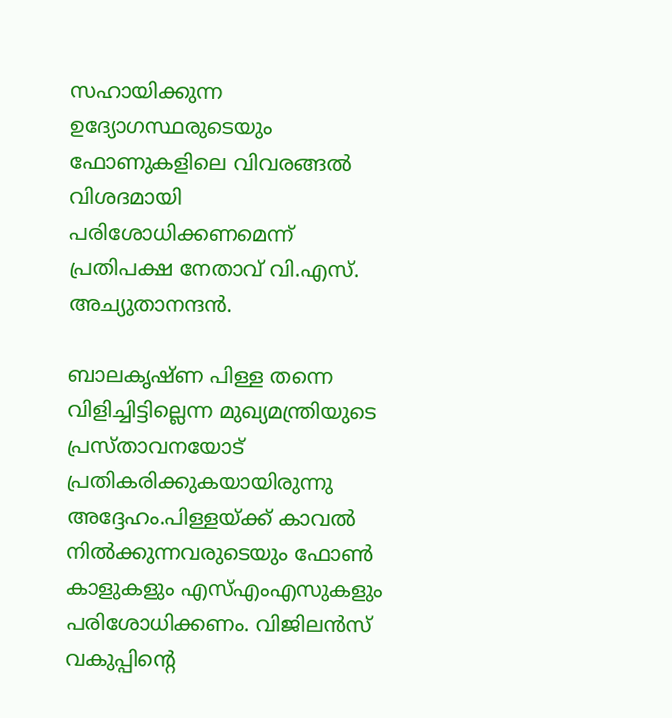സഹായിക്കുന്ന ഉദ്യോഗസ്ഥരുടെയും ഫോണുകളിലെ വിവരങ്ങല്‍ വിശദമായി പരിശോധിക്കണമെന്ന് പ്രതിപക്ഷ നേതാവ് വി.എസ്. അച്യുതാനന്ദന്‍.

ബാലകൃഷ്ണ പിള്ള തന്നെ വിളിച്ചിട്ടില്ലെന്ന മുഖ്യമന്ത്രിയുടെ പ്രസ്താവനയോട് പ്രതികരിക്കുകയായിരുന്നു അദ്ദേഹം.പിള്ളയ്ക്ക് കാവല്‍ നില്‍ക്കുന്നവരുടെയും ഫോണ്‍ കാളുകളും എസ്എംഎസുകളും പരിശോധിക്കണം. വിജിലന്‍സ് വകുപ്പിന്റെ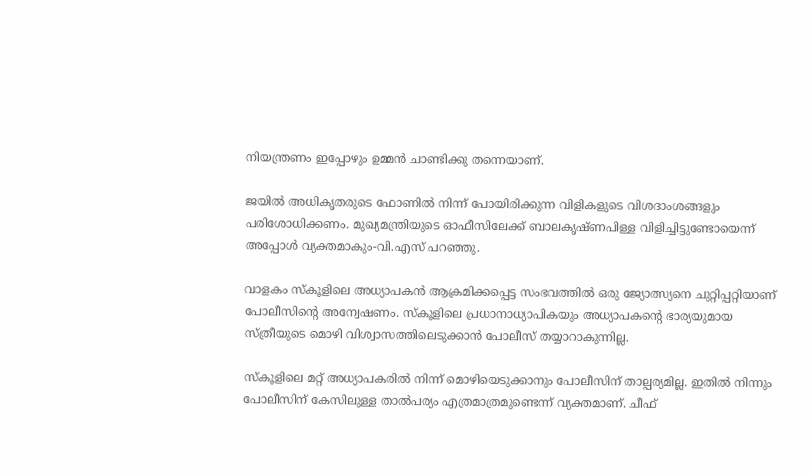നിയന്ത്രണം ഇപ്പോഴും ഉമ്മന്‍ ചാണ്ടിക്കു തന്നെയാണ്.

ജയില്‍ അധികൃതരുടെ ഫോണില്‍ നിന്ന് പോയിരിക്കുന്ന വിളികളുടെ വിശദാംശങ്ങളും പരിശോധിക്കണം. മുഖ്യമന്ത്രിയുടെ ഓഫീസിലേക്ക് ബാലകൃഷ്ണപിള്ള വിളിച്ചിട്ടുണ്ടോയെന്ന് അപ്പോള്‍ വ്യക്തമാകും-വി.എസ് പറഞ്ഞു.

വാളകം സ്‌കൂളിലെ അധ്യാപകന്‍ ആക്രമിക്കപ്പെട്ട സംഭവത്തില്‍ ഒരു ജ്യോത്സ്യനെ ചുറ്റിപ്പറ്റിയാണ് പോലീസിന്റെ അന്വേഷണം. സ്‌കൂളിലെ പ്രധാനാധ്യാപികയും അധ്യാപകന്റെ ഭാര്യയുമായ സ്ത്രീയുടെ മൊഴി വിശ്വാസത്തിലെടുക്കാന്‍ പോലീസ് തയ്യാറാകുന്നില്ല.

സ്‌കൂളിലെ മറ്റ് അധ്യാപകരില്‍ നിന്ന് മൊഴിയെടുക്കാനും പോലീസിന് താല്പര്യമില്ല. ഇതില്‍ നിന്നും പോലീസിന് കേസിലുള്ള താല്‍പര്യം എത്രമാത്രമുണ്ടെന്ന് വ്യക്തമാണ്. ചീഫ്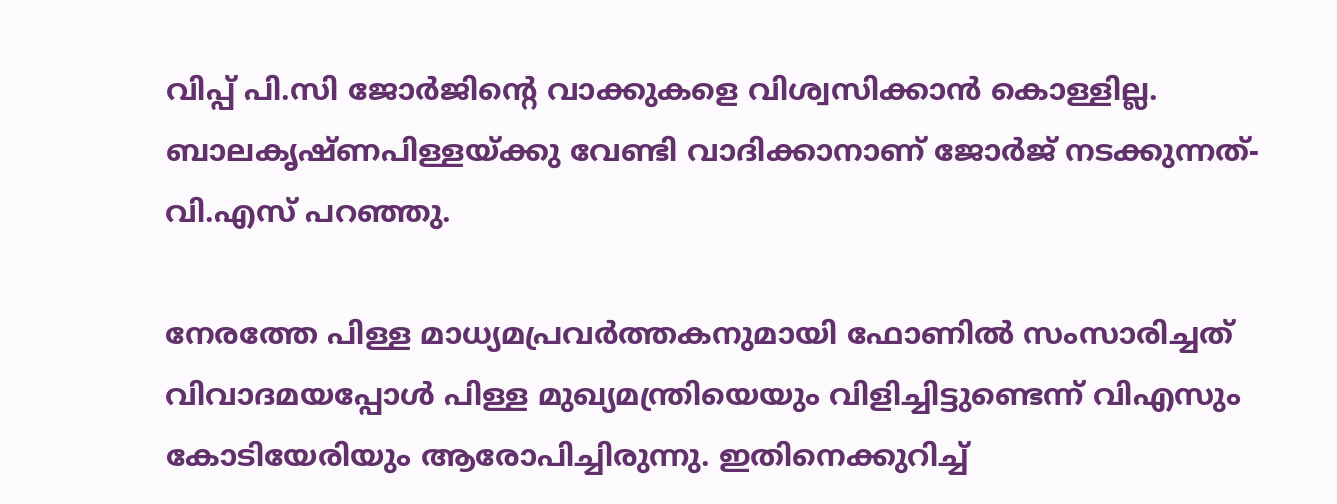വിപ്പ് പി.സി ജോര്‍ജിന്റെ വാക്കുകളെ വിശ്വസിക്കാന്‍ കൊള്ളില്ല. ബാലകൃഷ്ണപിള്ളയ്ക്കു വേണ്ടി വാദിക്കാനാണ് ജോര്‍ജ് നടക്കുന്നത്- വി.എസ് പറഞ്ഞു.

നേരത്തേ പിള്ള മാധ്യമപ്രവര്‍ത്തകനുമായി ഫോണില്‍ സംസാരിച്ചത് വിവാദമയപ്പോള്‍ പിള്ള മുഖ്യമന്ത്രിയെയും വിളിച്ചിട്ടുണ്ടെന്ന് വിഎസും കോടിയേരിയും ആരോപിച്ചിരുന്നു. ഇതിനെക്കുറിച്ച്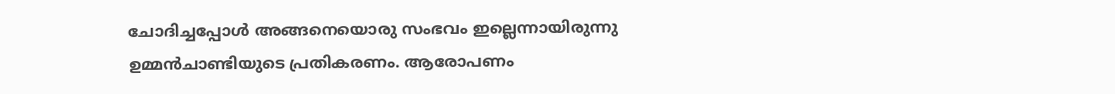ചോദിച്ചപ്പോള്‍ അങ്ങനെയൊരു സംഭവം ഇല്ലെന്നായിരുന്നു ഉമ്മന്‍ചാണ്ടിയുടെ പ്രതികരണം. ആരോപണം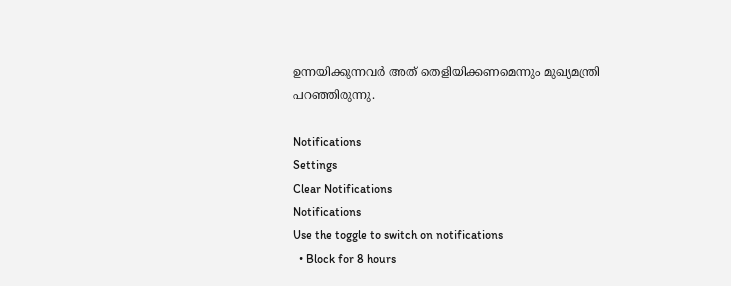ഉന്നയിക്കുന്നവര്‍ അത് തെളിയിക്കണമെന്നും മുഖ്യമന്ത്രി പറഞ്ഞിരുന്നു.

Notifications
Settings
Clear Notifications
Notifications
Use the toggle to switch on notifications
  • Block for 8 hours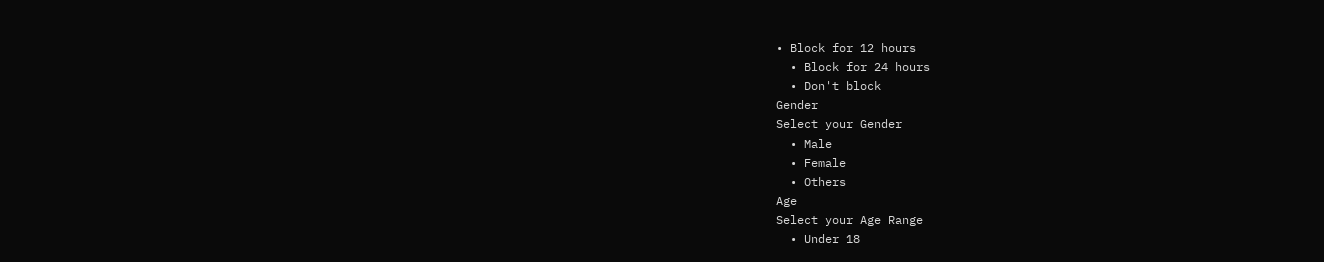• Block for 12 hours
  • Block for 24 hours
  • Don't block
Gender
Select your Gender
  • Male
  • Female
  • Others
Age
Select your Age Range
  • Under 18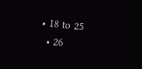• 18 to 25
  • 26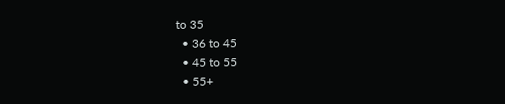to 35
  • 36 to 45
  • 45 to 55
  • 55+